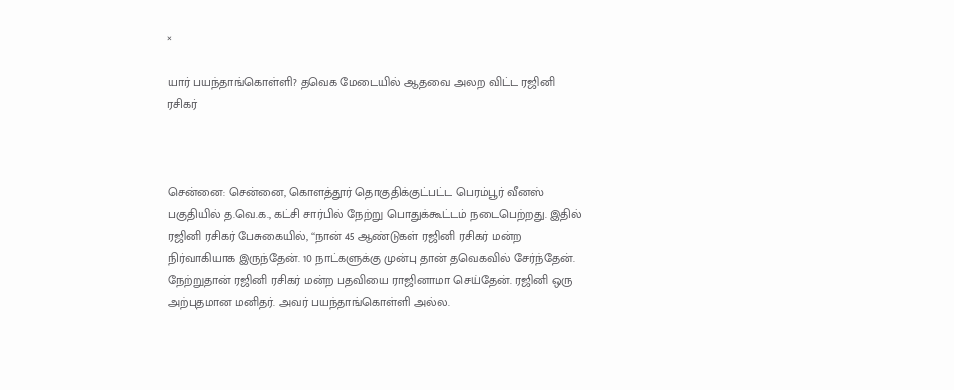×

யார் பயந்தாங்கொள்ளி? தவெக மேடையில் ஆதவை அலற விட்ட ரஜினி ரசிகர்



சென்னை: சென்னை, கொளத்தூர் தொகுதிக்குட்பட்ட பெரம்பூர் வீனஸ் பகுதியில் த.வெ.க., கட்சி சார்பில் நேற்று பொதுக்கூட்டம் நடைபெற்றது. இதில் ரஜினி ரசிகர் பேசுகையில், ‘‘நான் 45 ஆண்டுகள் ரஜினி ரசிகர் மன்ற நிர்வாகியாக இருந்தேன். 10 நாட்களுக்கு முன்பு தான் தவெகவில் சேர்ந்தேன். நேற்றுதான் ரஜினி ரசிகர் மன்ற பதவியை ராஜினாமா செய்தேன். ரஜினி ஒரு அற்புதமான மனிதர். அவர் பயந்தாங்கொள்ளி அல்ல.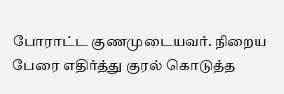போராட்ட குணமுடையவர். நிறைய பேரை எதிர்த்து குரல் கொடுத்த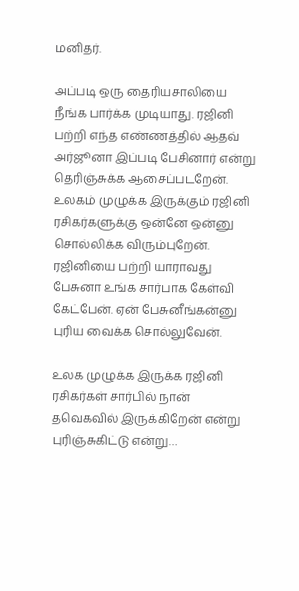மனிதர்.

அப்படி ஒரு தைரியசாலியை நீங்க பார்க்க முடியாது. ரஜினி பற்றி எந்த எண்ணத்தில் ஆதவ் அர்ஜூனா இப்படி பேசினார் என்று தெரிஞ்சுக்க ஆசைப்படறேன். உலகம் முழுக்க இருக்கும் ரஜினி ரசிகர்களுக்கு ஒன்னே ஒன்னு சொல்லிக்க விரும்புறேன். ரஜினியை பற்றி யாராவது பேசுனா உங்க சார்பாக கேள்வி கேட்பேன். ஏன் பேசுனீங்கன்னு புரிய வைக்க சொல்லுவேன்.

உலக முழுக்க இருக்க ரஜினி ரசிகர்கள் சார்பில் நான் தவெகவில் இருக்கிறேன் என்று புரிஞ்சுகிட்டு என்று…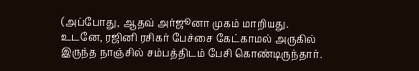(அப்போது, ஆதவ் அர்ஜூனா முகம் மாறியது. உடனே, ரஜினி ரசிகர் பேச்சை கேட்காமல் அருகில் இருந்த நாஞ்சில் சம்பத்திடம் பேசி கொண்டிருந்தார்.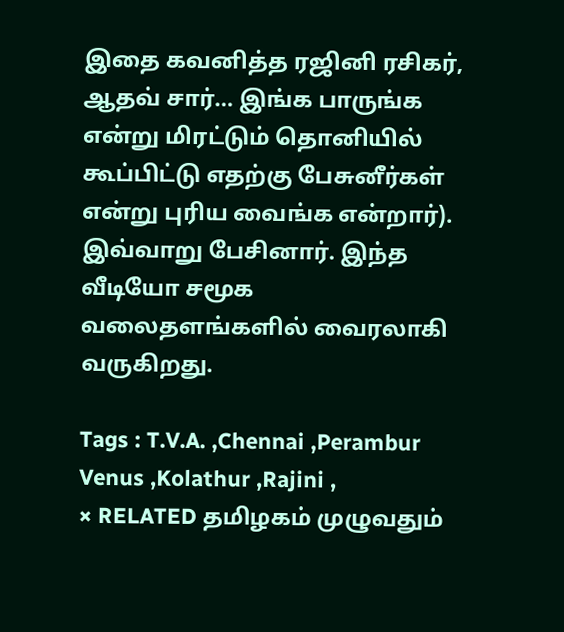இதை கவனித்த ரஜினி ரசிகர், ஆதவ் சார்… இங்க பாருங்க என்று மிரட்டும் தொனியில் கூப்பிட்டு எதற்கு பேசுனீர்கள் என்று புரிய வைங்க என்றார்). இவ்வாறு பேசினார். இந்த வீடியோ சமூக வலைதளங்களில் வைரலாகி வருகிறது.

Tags : T.V.A. ,Chennai ,Perambur Venus ,Kolathur ,Rajini ,
× RELATED தமிழகம் முழுவதும்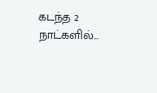கடந்த 2 நாட்களில்...